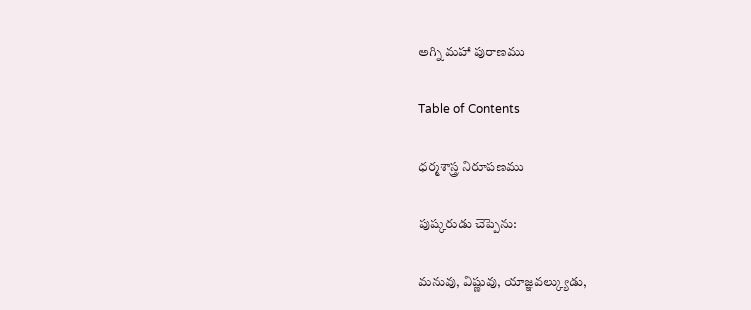అగ్ని మహా పురాణము

Table of Contents

ధర్మశాస్త్ర నిరూపణము

పుష్కరుడు చెప్పెను:

మనువు, విష్ణువు, యాజ్ఞవల్క్యుడు,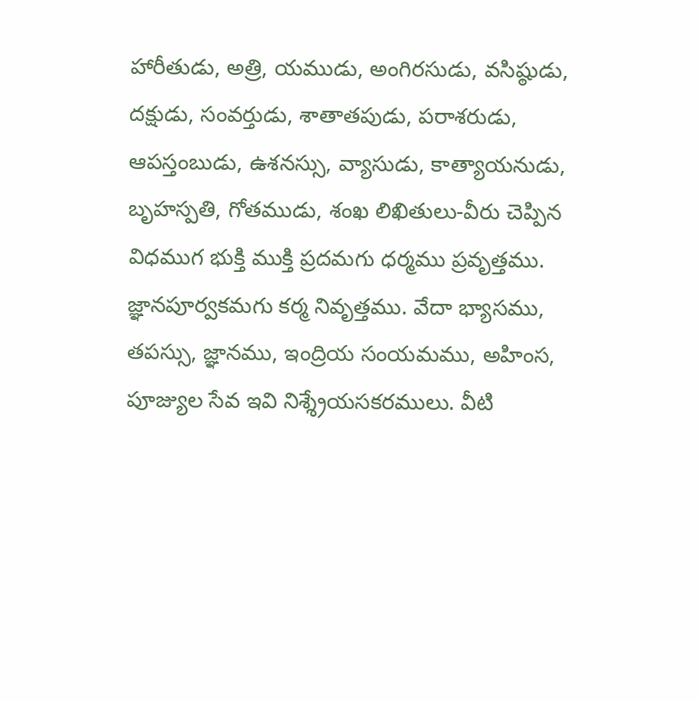హారీతుడు, అత్రి, యముడు, అంగిరసుడు, వసిష్ఠుడు, దక్షుడు, సంవర్తుడు, శాతాతపుడు, పరాశరుడు, ఆపస్తంబుడు, ఉశనస్సు, వ్యాసుడు, కాత్యాయనుడు, బృహస్పతి, గోతముడు, శంఖ లిఖితులు-వీరు చెప్పిన విధముగ భుక్తి ముక్తి ప్రదమగు ధర్మము ప్రవృత్తము. జ్ఞానపూర్వకమగు కర్మ నివృత్తము. వేదా భ్యాసము, తపస్సు, జ్ఞానము, ఇంద్రియ సంయమము, అహింస, పూజ్యుల సేవ ఇవి నిశ్శ్రేయసకరములు. వీటి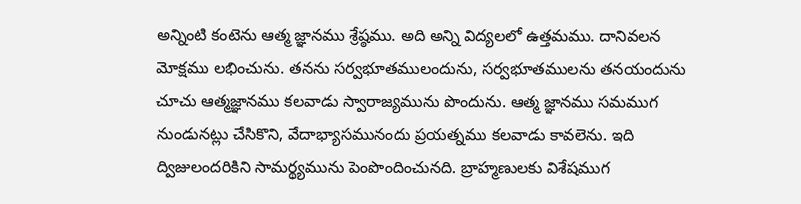అన్నింటి కంటెను ఆత్మ జ్ఞానము శ్రేష్ఠము. అది అన్ని విద్యలలో ఉత్తమము. దానివలన మోక్షము లభించును. తనను సర్వభూతములందును, సర్వభూతములను తనయందును చూచు ఆత్మజ్ఞానము కలవాడు స్వారాజ్యమును పొందును. ఆత్మ జ్ఞానము సమముగ నుండునట్లు చేసికొని, వేదాభ్యాసమునందు ప్రయత్నము కలవాడు కావలెను. ఇది ద్విజులందరికిని సామర్థ్యమును పెంపొందించునది. బ్రాహ్మణులకు విశేషముగ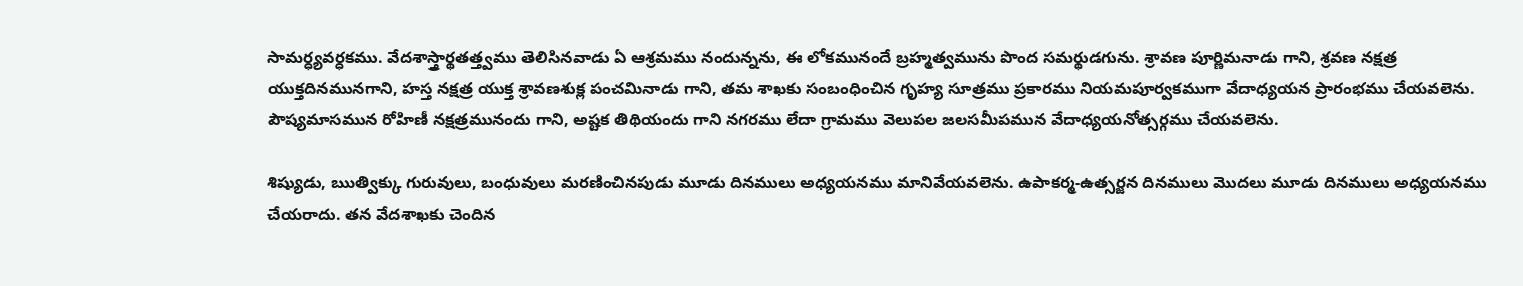సామర్ధ్యవర్ధకము. వేదశాస్త్రార్థతత్త్వము తెలిసినవాడు ఏ ఆశ్రమము నందున్నను, ఈ లోకమునందే బ్రహ్మత్వమును పొంద సమర్థుడగును. శ్రావణ పూర్ణిమనాడు గాని, శ్రవణ నక్షత్ర యుక్తదినమునగాని, హస్త నక్షత్ర యుక్త శ్రావణశుక్ల పంచమినాడు గాని, తమ శాఖకు సంబంధించిన గృహ్య సూత్రము ప్రకారము నియమపూర్వకముగా వేదాధ్యయన ప్రారంభము చేయవలెను. పౌష్యమాసమున రోహిణీ నక్షత్రమునందు గాని, అష్టక తిథియందు గాని నగరము లేదా గ్రామము వెలుపల జలసమీపమున వేదాధ్యయనోత్సర్గము చేయవలెను.

శిష్యుడు, ఋత్విక్కు గురువులు, బంధువులు మరణించినపుడు మూడు దినములు అధ్యయనము మానివేయవలెను. ఉపాకర్మ-ఉత్సర్జన దినములు మొదలు మూడు దినములు అధ్యయనము చేయరాదు. తన వేదశాఖకు చెందిన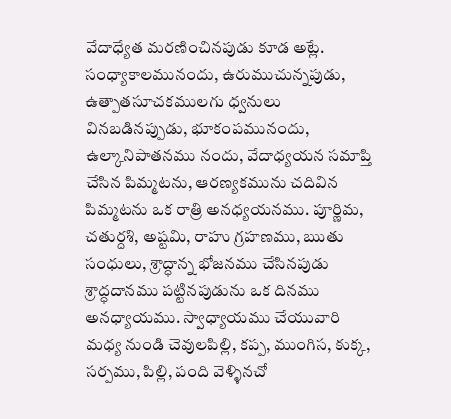వేదాధ్యేత మరణించినపుడు కూడ అట్లే. సంధ్యాకాలమునందు, ఉరుముచున్నపుడు, ఉత్పాతసూచకములగు ధ్వనులు వినబడినప్పుడు, భూకంపమునందు, ఉల్కానిపాతనము నందు, వేదాధ్యయన సమాప్తి చేసిన పిమ్మటను, ఆరణ్యకమును చదివిన పిమ్మటను ఒక రాత్రి అనధ్యయనము. పూర్ణిమ, చతుర్దశి, అష్టమి, రాహు గ్రహణము, ఋతు సంధులు, శ్రాద్ధాన్న భోజనము చేసినపుడు శ్రాద్ధదానము పట్టినపుడును ఒక దినము అనధ్యాయము. స్వాధ్యాయము చేయువారి మధ్య నుండి చెవులపిల్లి, కప్ప, ముంగిస, కుక్క, సర్పము, పిల్లి, పంది వెళ్ళినచో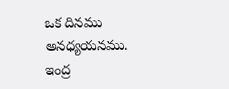ఒక దినము అనధ్యయనము. ఇంద్ర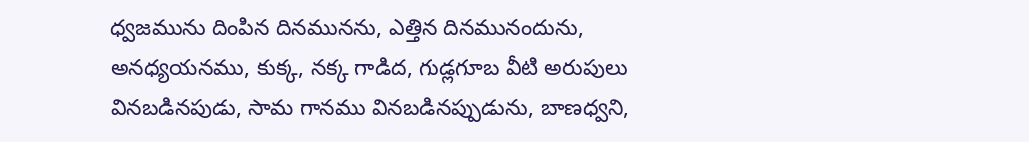ధ్వజమును దింపిన దినమునను, ఎత్తిన దినమునందును, అనధ్యయనము, కుక్క, నక్క గాడిద, గుడ్లగూబ వీటి అరుపులు వినబడినపుడు, సామ గానము వినబడినప్పుడును, బాణధ్వని,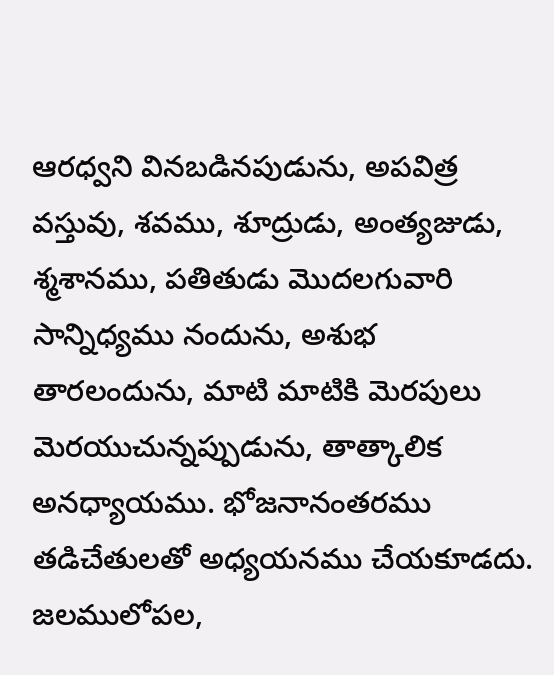ఆరధ్వని వినబడినపుడును, అపవిత్ర వస్తువు, శవము, శూద్రుడు, అంత్యజుడు, శ్మశానము, పతితుడు మొదలగువారి సాన్నిధ్యము నందును, అశుభ తారలందును, మాటి మాటికి మెరపులు మెరయుచున్నప్పుడును, తాత్కాలిక అనధ్యాయము. భోజనానంతరము తడిచేతులతో అధ్యయనము చేయకూడదు. జలములోపల,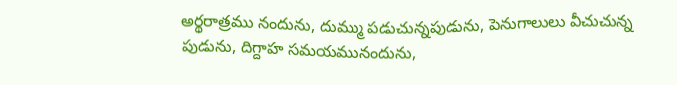అర్థరాత్రము నందును, దుమ్ము పడుచున్నపుడును, పెనుగాలులు వీచుచున్న పుడును, దిగ్దాహ సమయమునందును,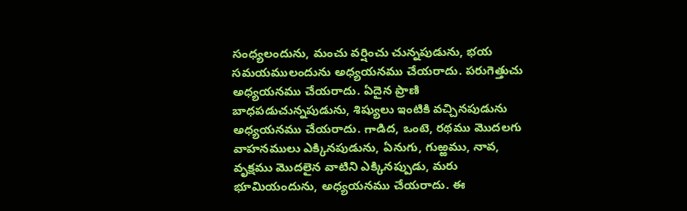సంధ్యలందును, మంచు వర్షించు చున్నపుడును, భయ సమయములందును అధ్యయనము చేయరాదు. పరుగెత్తుచు అధ్యయనము చేయరాదు. ఏదైన ప్రాణి బాధపడుచున్నపుడును, శిష్యులు ఇంటికి వచ్చినపుడును అధ్యయనము చేయరాదు. గాడిద, ఒంటె, రథము మొదలగు వాహనములు ఎక్కినపుడును, ఏనుగు, గుఱ్ఱము, నావ, వృక్షము మొదలైన వాటిని ఎక్కినప్పుడు, మరు భూమియందును, అధ్యయనము చేయరాదు. ఈ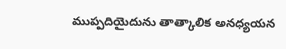ముప్పదియైదును తాత్కాలిక అనధ్యయన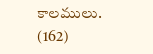కాలములు. (162)